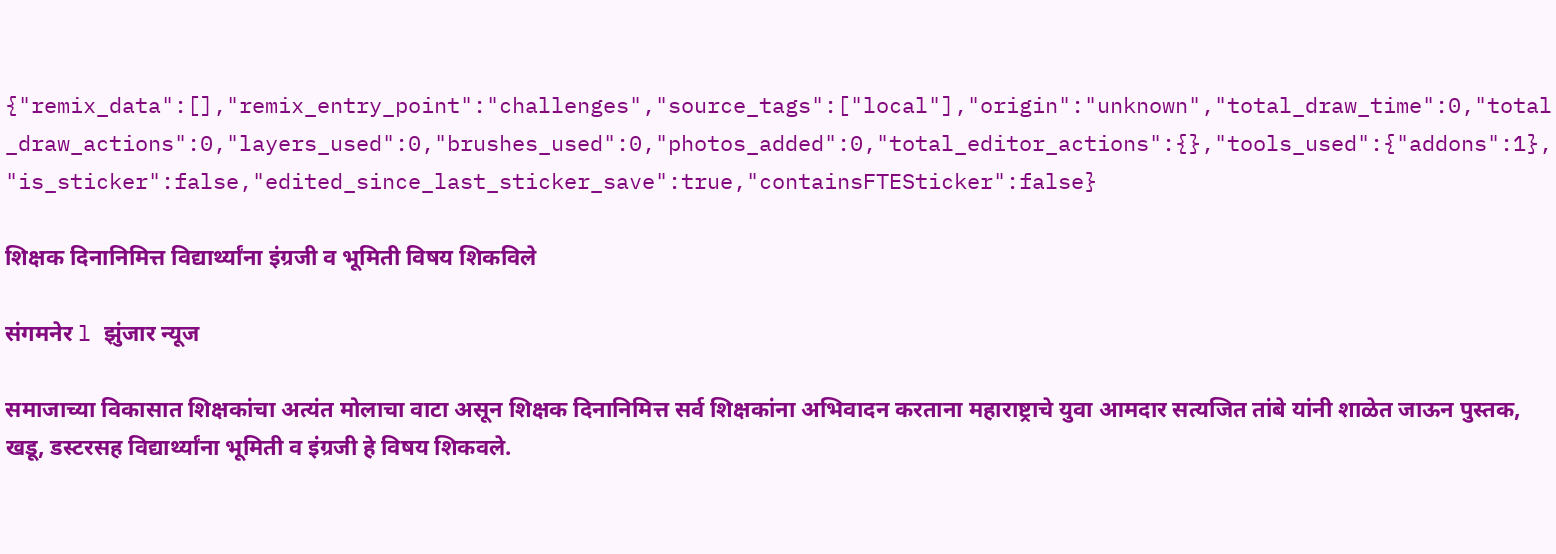{"remix_data":[],"remix_entry_point":"challenges","source_tags":["local"],"origin":"unknown","total_draw_time":0,"total_draw_actions":0,"layers_used":0,"brushes_used":0,"photos_added":0,"total_editor_actions":{},"tools_used":{"addons":1},"is_sticker":false,"edited_since_last_sticker_save":true,"containsFTESticker":false}

शिक्षक दिनानिमित्त विद्यार्थ्यांना इंग्रजी व भूमिती विषय शिकविले

संगमनेर l झुंजार न्यूज

समाजाच्या विकासात शिक्षकांचा अत्यंत मोलाचा वाटा असून शिक्षक दिनानिमित्त सर्व शिक्षकांना अभिवादन करताना महाराष्ट्राचे युवा आमदार सत्यजित तांबे यांनी शाळेत जाऊन पुस्तक, खडू, डस्टरसह विद्यार्थ्यांना भूमिती व इंग्रजी हे विषय शिकवले.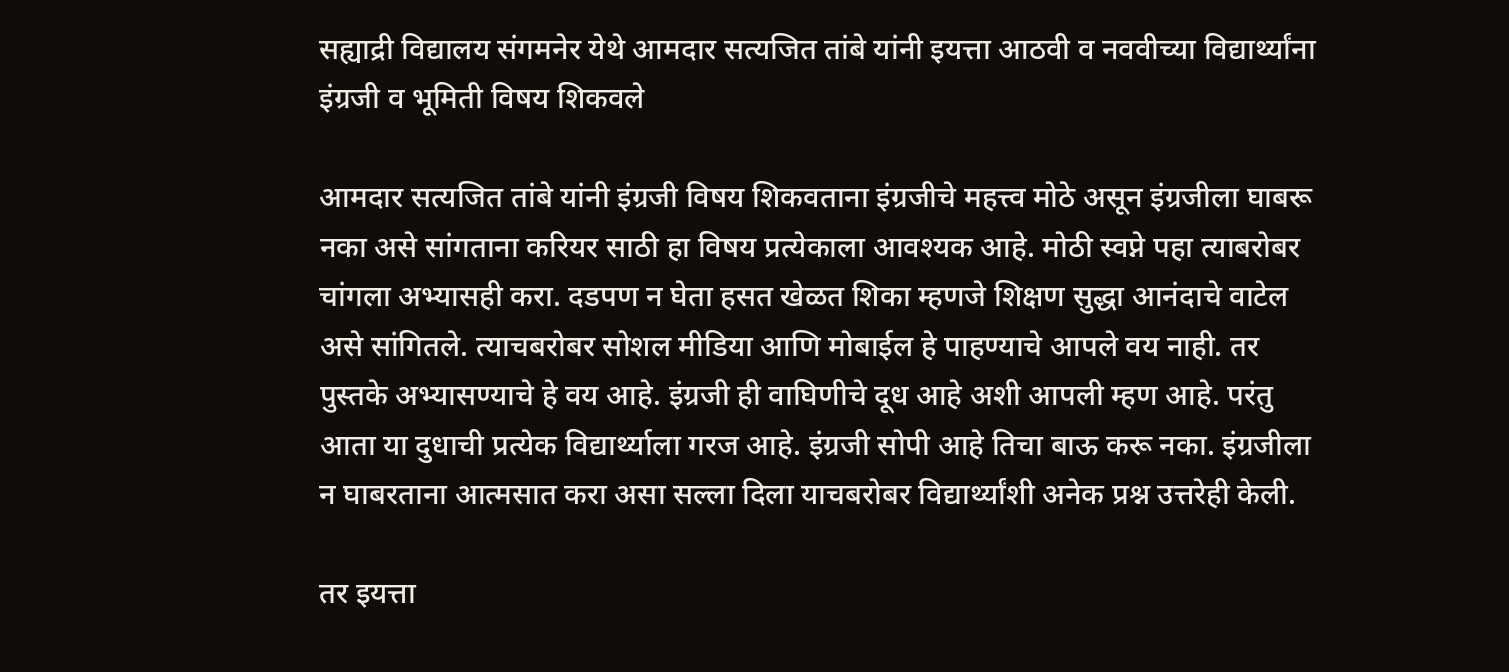सह्याद्री विद्यालय संगमनेर येथे आमदार सत्यजित तांबे यांनी इयत्ता आठवी व नववीच्या विद्यार्थ्यांना इंग्रजी व भूमिती विषय शिकवले

आमदार सत्यजित तांबे यांनी इंग्रजी विषय शिकवताना इंग्रजीचे महत्त्व मोठे असून इंग्रजीला घाबरू नका असे सांगताना करियर साठी हा विषय प्रत्येकाला आवश्यक आहे. मोठी स्वप्ने पहा त्याबरोबर चांगला अभ्यासही करा. दडपण न घेता हसत खेळत शिका म्हणजे शिक्षण सुद्धा आनंदाचे वाटेल असे सांगितले. त्याचबरोबर सोशल मीडिया आणि मोबाईल हे पाहण्याचे आपले वय नाही. तर पुस्तके अभ्यासण्याचे हे वय आहे. इंग्रजी ही वाघिणीचे दूध आहे अशी आपली म्हण आहे. परंतु आता या दुधाची प्रत्येक विद्यार्थ्याला गरज आहे. इंग्रजी सोपी आहे तिचा बाऊ करू नका. इंग्रजीला न घाबरताना आत्मसात करा असा सल्ला दिला याचबरोबर विद्यार्थ्यांशी अनेक प्रश्न उत्तरेही केली.

तर इयत्ता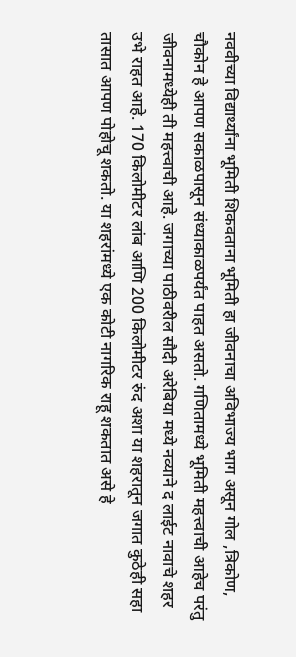नववीच्या विद्यार्थ्यांना भूमिती शिकवताना भूमिती हा जीवनाचा अविभाज्य भाग असून गोल ,त्रिकोण, चौकोन हे आपण सकाळपासून संध्याकाळपर्यंत पाहत असतो. गणितामध्ये भूमिती महत्त्वाची आहेच परंतु जीवनामध्येही ती महत्त्वाची आहे. जगाच्या पाठीवरील सौदी अरेबिया मध्ये नव्याने द लाईट नावाचे शहर उभे राहत आहे. 170 किलोमीटर लांब आणि 200 किलोमीटर रुंद अशा या शहरातून जगात कुठेही सहा तासात आपण पोहोचू शकतो. या शहरांमध्ये एक कोटी नागरिक राहू शकतात असे हे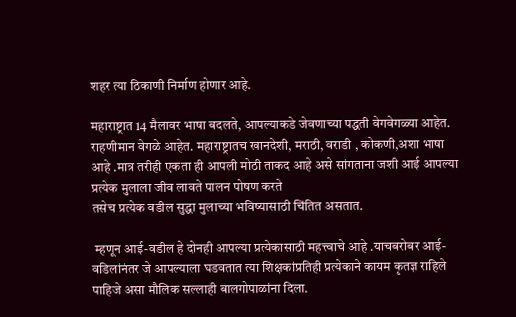शहर त्या ठिकाणी निर्माण होणार आहे.

महाराष्ट्रात 14 मैलावर भाषा बदलते, आपल्याकडे जेवणाच्या पद्धती वेगवेगळ्या आहेत. राहणीमान वेगळे आहेत. महाराष्ट्रातच खानदेशी, मराठी, वराडी , कोकणी,अशा भाषा आहे .मात्र तरीही एकता ही आपली मोठी ताकद आहे असे सांगताना जशी आई आपल्या प्रत्येक मुलाला जीव लावते पालन पोषण करते
तसेच प्रत्येक वडील सुद्धा मुलाच्या भविष्यासाठी चिंतित असतात.

 म्हणून आई-वडील हे दोनही आपल्या प्रत्येकासाठी महत्त्वाचे आहे .याचबरोबर आई-वडिलांनंतर जे आपल्याला घडवतात त्या शिक्षकांप्रतिही प्रत्येकाने कायम कृतज्ञ राहिले पाहिजे असा मौलिक सल्लाही बालगोपाळांना दिला.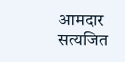आमदार सत्यजित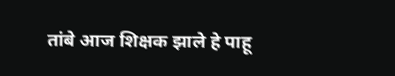तांबे आज शिक्षक झाले हे पाहू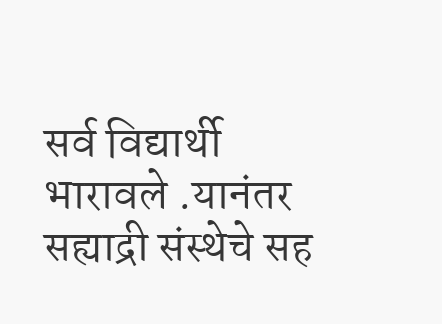सर्व विद्यार्थी भारावले .यानंतर सह्याद्री संस्थेचे सह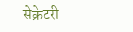सेक्रेटरी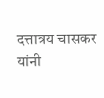दत्तात्रय चासकर यांनी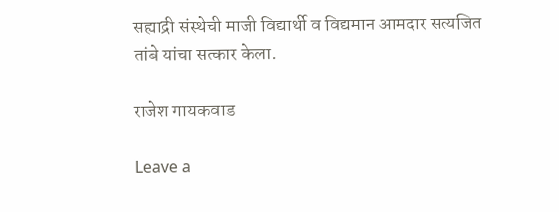सह्याद्री संस्थेची माजी विद्यार्थी व विद्यमान आमदार सत्यजित तांबे यांचा सत्कार केला.

राजेश गायकवाड

Leave a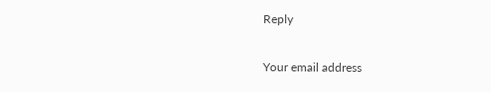Reply

Your email address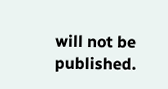will not be published.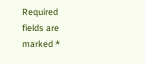Required fields are marked *